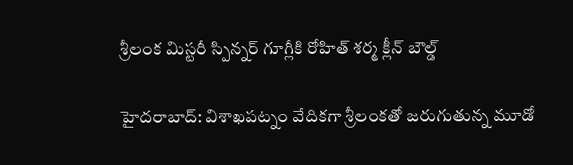శ్రీలంక మిస్టరీ స్పిన్నర్ గూగ్లీకి రోహిత్ శర్మ క్లీన్ బౌల్డ్

హైదరాబాద్: విశాఖపట్నం వేదికగా శ్రీలంకతో జరుగుతున్న మూడో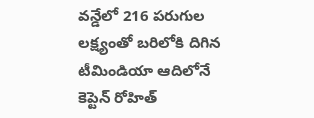వన్డేలో 216 పరుగుల లక్ష్యంతో బరిలోకి దిగిన టీమిండియా ఆదిలోనే కెప్టెన్ రోహిత్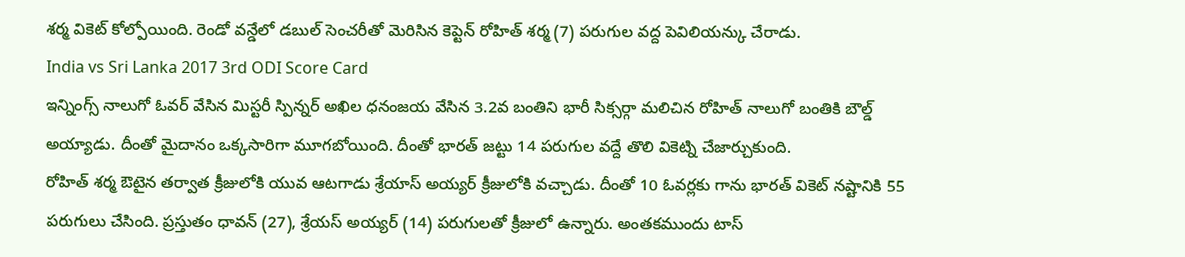శర్మ వికెట్ కోల్పోయింది. రెండో వన్డేలో డబుల్ సెంచరీతో మెరిసిన కెప్టెన్ రోహిత్ శర్మ (7) పరుగుల వద్ద పెవిలియన్కు చేరాడు.
India vs Sri Lanka 2017 3rd ODI Score Card
ఇన్నింగ్స్ నాలుగో ఓవర్ వేసిన మిస్టరీ స్పిన్నర్ అఖిల ధనంజయ వేసిన 3.2వ బంతిని భారీ సిక్సర్గా మలిచిన రోహిత్ నాలుగో బంతికి బౌల్డ్ అయ్యాడు. దీంతో మైదానం ఒక్కసారిగా మూగబోయింది. దీంతో భారత్ జట్టు 14 పరుగుల వద్దే తొలి వికెట్ని చేజార్చుకుంది.
రోహిత్ శర్మ ఔటైన తర్వాత క్రీజులోకి యువ ఆటగాడు శ్రేయాస్ అయ్యర్ క్రీజులోకి వచ్చాడు. దీంతో 10 ఓవర్లకు గాను భారత్ వికెట్ నష్టానికి 55 పరుగులు చేసింది. ప్రస్తుతం ధావన్ (27), శ్రేయస్ అయ్యర్ (14) పరుగులతో క్రీజులో ఉన్నారు. అంతకముందు టాస్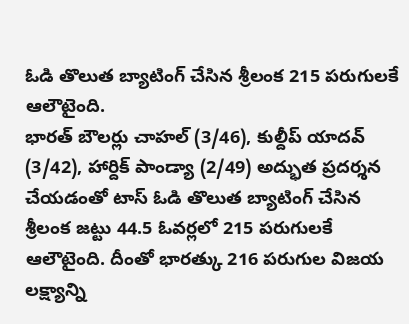ఓడి తొలుత బ్యాటింగ్ చేసిన శ్రీలంక 215 పరుగులకే ఆలౌటైంది.
భారత్ బౌలర్లు చాహల్ (3/46), కుల్దీప్ యాదవ్ (3/42), హార్దిక్ పాండ్యా (2/49) అద్భుత ప్రదర్శన చేయడంతో టాస్ ఓడి తొలుత బ్యాటింగ్ చేసిన శ్రీలంక జట్టు 44.5 ఓవర్లలో 215 పరుగులకే ఆలౌటైంది. దీంతో భారత్కు 216 పరుగుల విజయ లక్ష్యాన్ని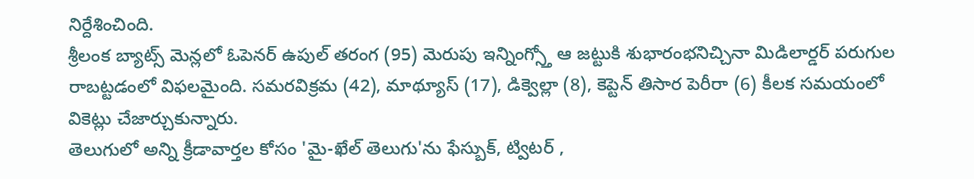నిర్దేశించింది.
శ్రీలంక బ్యాట్స్ మెన్లలో ఓపెనర్ ఉపుల్ తరంగ (95) మెరుపు ఇన్నింగ్స్తో ఆ జట్టుకి శుభారంభనిచ్చినా మిడిలార్డర్ పరుగుల రాబట్టడంలో విఫలమైంది. సమరవిక్రమ (42), మాథ్యూస్ (17), డిక్వెల్లా (8), కెప్టెన్ తిసార పెరీరా (6) కీలక సమయంలో వికెట్లు చేజార్చుకున్నారు.
తెలుగులో అన్ని క్రీడావార్తల కోసం 'మై-ఖేల్ తెలుగు'ను ఫేస్బుక్, ట్విటర్ ,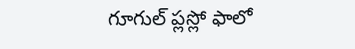గూగుల్ ప్లస్లో ఫాలో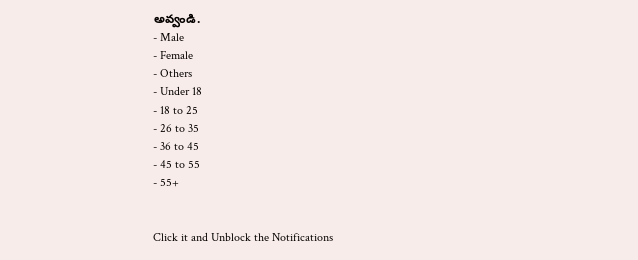అవ్వండి.
- Male
- Female
- Others
- Under 18
- 18 to 25
- 26 to 35
- 36 to 45
- 45 to 55
- 55+


Click it and Unblock the Notifications